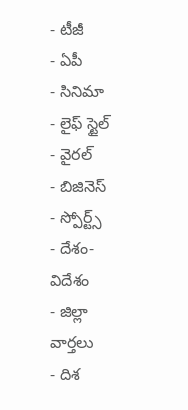- టీజీ
- ఏపీ
- సినిమా
- లైఫ్ స్టైల్
- వైరల్
- బిజినెస్
- స్పోర్ట్స్
- దేశం-విదేశం
- జిల్లా వార్తలు
- దిశ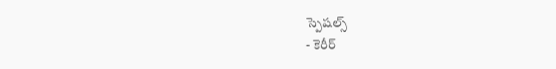స్పెషల్స్
- కెరీర్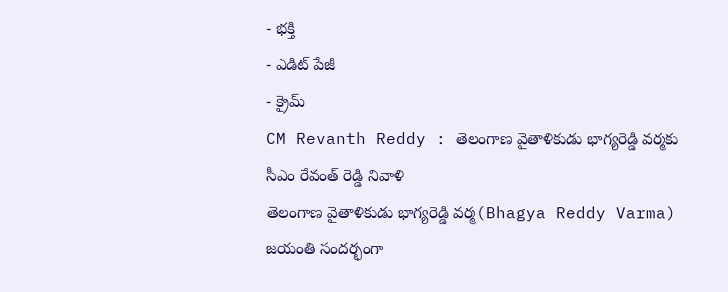- భక్తి
- ఎడిట్ పేజీ
- క్రైమ్
CM Revanth Reddy : తెలంగాణ వైతాళికుడు భాగ్యరెడ్డి వర్మకు సీఎం రేవంత్ రెడ్డి నివాళి
తెలంగాణ వైతాళికుడు భాగ్యరెడ్డి వర్మ(Bhagya Reddy Varma) జయంతి సందర్భంగా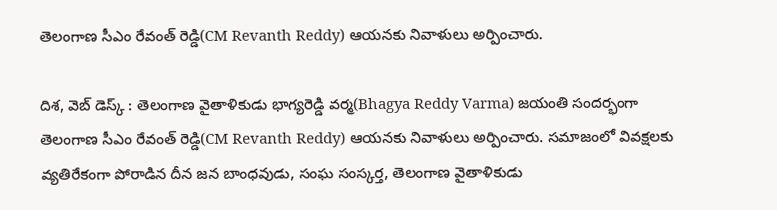తెలంగాణ సీఎం రేవంత్ రెడ్డి(CM Revanth Reddy) ఆయనకు నివాళులు అర్పించారు.

దిశ, వెబ్ డెస్క్ : తెలంగాణ వైతాళికుడు భాగ్యరెడ్డి వర్మ(Bhagya Reddy Varma) జయంతి సందర్భంగా తెలంగాణ సీఎం రేవంత్ రెడ్డి(CM Revanth Reddy) ఆయనకు నివాళులు అర్పించారు. సమాజంలో వివక్షలకు వ్యతిరేకంగా పోరాడిన దీన జన బాంధవుడు, సంఘ సంస్కర్త, తెలంగాణ వైతాళికుడు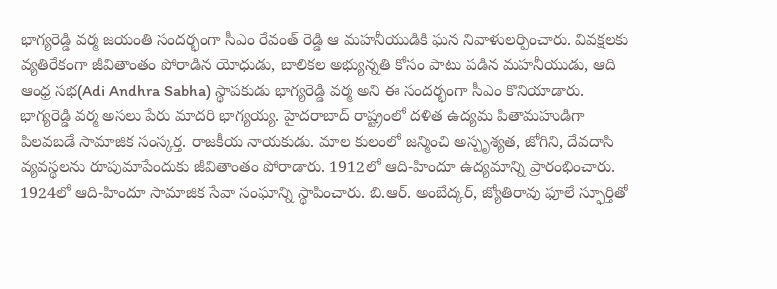భాగ్యరెడ్డి వర్మ జయంతి సందర్భంగా సీఎం రేవంత్ రెడ్డి ఆ మహనీయుడికి ఘన నివాళులర్పించారు. వివక్షలకు వ్యతిరేకంగా జీవితాంతం పోరాడిన యోధుడు, బాలికల అభ్యున్నతి కోసం పాటు పడిన మహనీయుడు, ఆది ఆంధ్ర సభ(Adi Andhra Sabha) స్థాపకుడు భాగ్యరెడ్డి వర్మ అని ఈ సందర్భంగా సీఎం కొనియాడారు.
భాగ్యరెడ్డి వర్మ అసలు పేరు మాదరి భాగ్యయ్య. హైదరాబాద్ రాష్ట్రంలో దళిత ఉద్యమ పితామహుడిగా పిలవబడే సామాజిక సంస్కర్త. రాజకీయ నాయకుడు. మాల కులంలో జన్మించి అస్పృశ్యత, జోగిని, దేవదాసి వ్యవస్థలను రూపుమాపేందుకు జీవితాంతం పోరాడారు. 1912లో ఆది-హిందూ ఉద్యమాన్ని ప్రారంభించారు. 1924లో ఆది-హిందూ సామాజిక సేవా సంఘాన్ని స్థాపించారు. బి.ఆర్. అంబేద్కర్, జ్యోతిరావు ఫూలే స్ఫూర్తితో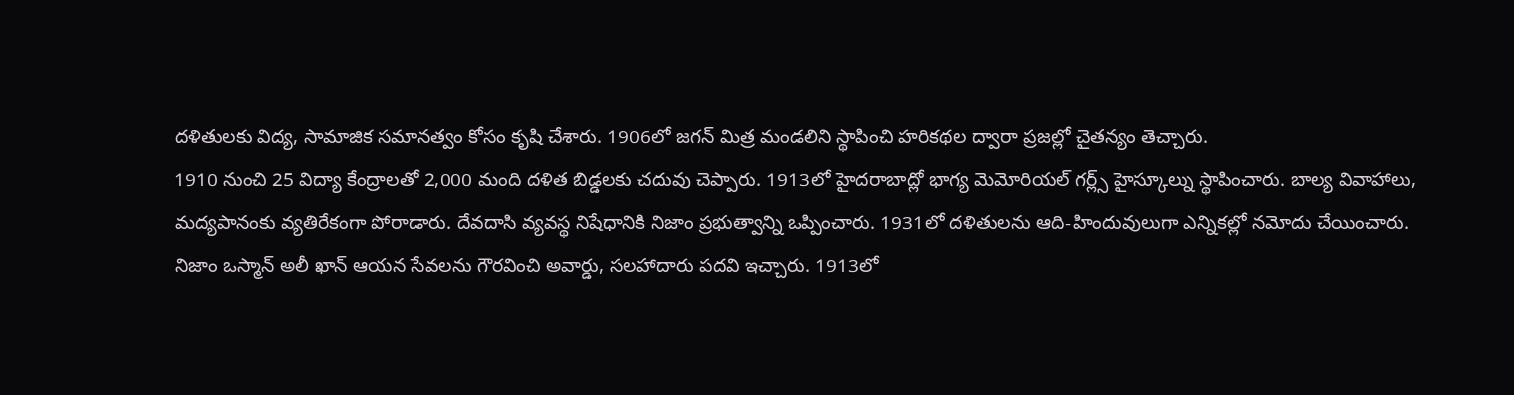దళితులకు విద్య, సామాజిక సమానత్వం కోసం కృషి చేశారు. 1906లో జగన్ మిత్ర మండలిని స్థాపించి హరికథల ద్వారా ప్రజల్లో చైతన్యం తెచ్చారు.
1910 నుంచి 25 విద్యా కేంద్రాలతో 2,000 మంది దళిత బిడ్డలకు చదువు చెప్పారు. 1913లో హైదరాబాద్లో భాగ్య మెమోరియల్ గర్ల్స్ హైస్కూల్ను స్థాపించారు. బాల్య వివాహాలు, మద్యపానంకు వ్యతిరేకంగా పోరాడారు. దేవదాసి వ్యవస్థ నిషేధానికి నిజాం ప్రభుత్వాన్ని ఒప్పించారు. 1931లో దళితులను ఆది-హిందువులుగా ఎన్నికల్లో నమోదు చేయించారు. నిజాం ఒస్మాన్ అలీ ఖాన్ ఆయన సేవలను గౌరవించి అవార్డు, సలహాదారు పదవి ఇచ్చారు. 1913లో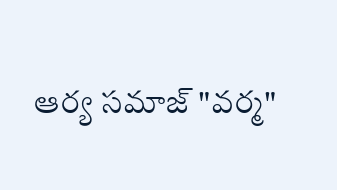ఆర్య సమాజ్ "వర్మ"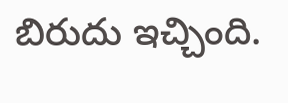బిరుదు ఇచ్చింది.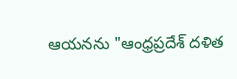ఆయనను "ఆంధ్రప్రదేశ్ దళిత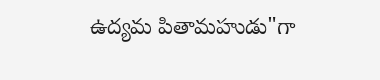ఉద్యమ పితామహుడు"గా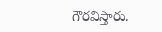గౌరవిస్తారు.